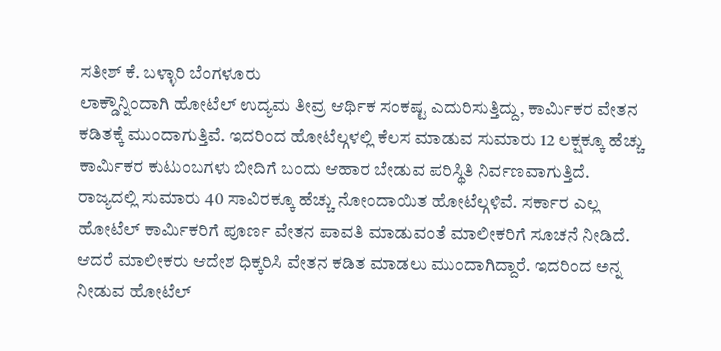ಸತೀಶ್ ಕೆ. ಬಳ್ಳಾರಿ ಬೆಂಗಳೂರು
ಲಾಕ್ಡೌನ್ನಿಂದಾಗಿ ಹೋಟೆಲ್ ಉದ್ಯಮ ತೀವ್ರ ಆರ್ಥಿಕ ಸಂಕಷ್ಟ ಎದುರಿಸುತ್ತಿದ್ದು, ಕಾರ್ವಿುಕರ ವೇತನ ಕಡಿತಕ್ಕೆ ಮುಂದಾಗುತ್ತಿವೆ. ಇದರಿಂದ ಹೋಟೆಲ್ಗಳಲ್ಲಿ ಕೆಲಸ ಮಾಡುವ ಸುಮಾರು 12 ಲಕ್ಷಕ್ಕೂ ಹೆಚ್ಚು ಕಾರ್ವಿುಕರ ಕುಟುಂಬಗಳು ಬೀದಿಗೆ ಬಂದು ಆಹಾರ ಬೇಡುವ ಪರಿಸ್ಥಿತಿ ನಿರ್ವಣವಾಗುತ್ತಿದೆ.
ರಾಜ್ಯದಲ್ಲಿ ಸುಮಾರು 40 ಸಾವಿರಕ್ಕೂ ಹೆಚ್ಚು ನೋಂದಾಯಿತ ಹೋಟೆಲ್ಗಳಿವೆ. ಸರ್ಕಾರ ಎಲ್ಲ ಹೋಟೆಲ್ ಕಾರ್ವಿುಕರಿಗೆ ಪೂರ್ಣ ವೇತನ ಪಾವತಿ ಮಾಡುವಂತೆ ಮಾಲೀಕರಿಗೆ ಸೂಚನೆ ನೀಡಿದೆ. ಆದರೆ ಮಾಲೀಕರು ಆದೇಶ ಧಿಕ್ಕರಿಸಿ ವೇತನ ಕಡಿತ ಮಾಡಲು ಮುಂದಾಗಿದ್ದಾರೆ. ಇದರಿಂದ ಅನ್ನ ನೀಡುವ ಹೋಟೆಲ್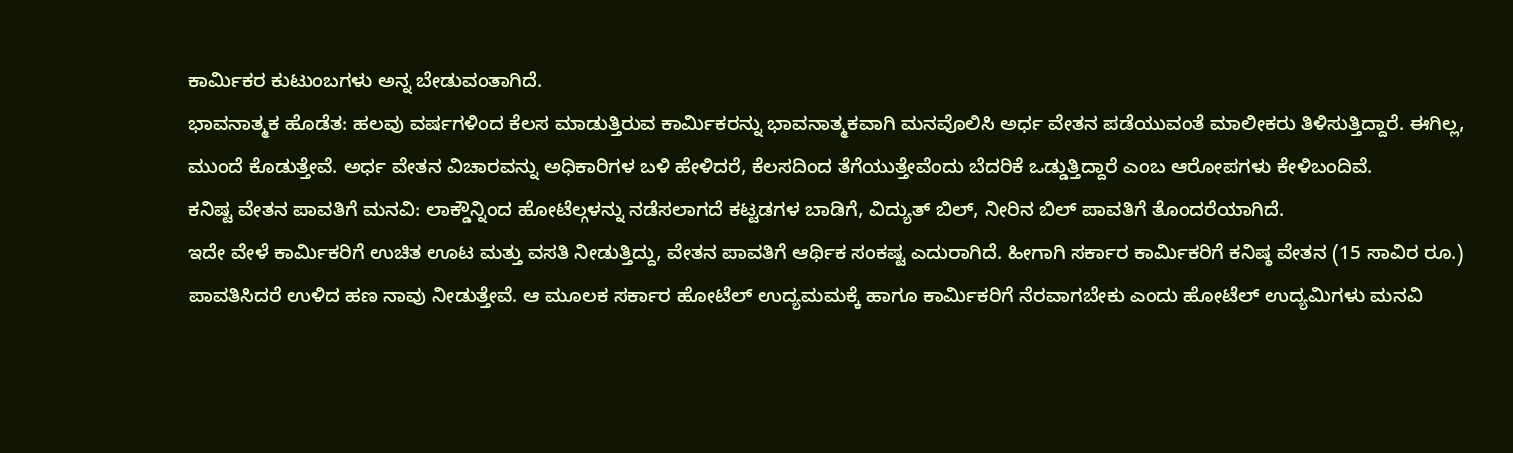ಕಾರ್ವಿುಕರ ಕುಟುಂಬಗಳು ಅನ್ನ ಬೇಡುವಂತಾಗಿದೆ.
ಭಾವನಾತ್ಮಕ ಹೊಡೆತ: ಹಲವು ವರ್ಷಗಳಿಂದ ಕೆಲಸ ಮಾಡುತ್ತಿರುವ ಕಾರ್ವಿುಕರನ್ನು ಭಾವನಾತ್ಮಕವಾಗಿ ಮನವೊಲಿಸಿ ಅರ್ಧ ವೇತನ ಪಡೆಯುವಂತೆ ಮಾಲೀಕರು ತಿಳಿಸುತ್ತಿದ್ದಾರೆ. ಈಗಿಲ್ಲ, ಮುಂದೆ ಕೊಡುತ್ತೇವೆ. ಅರ್ಧ ವೇತನ ವಿಚಾರವನ್ನು ಅಧಿಕಾರಿಗಳ ಬಳಿ ಹೇಳಿದರೆ, ಕೆಲಸದಿಂದ ತೆಗೆಯುತ್ತೇವೆಂದು ಬೆದರಿಕೆ ಒಡ್ಡುತ್ತಿದ್ದಾರೆ ಎಂಬ ಆರೋಪಗಳು ಕೇಳಿಬಂದಿವೆ.
ಕನಿಷ್ಟ ವೇತನ ಪಾವತಿಗೆ ಮನವಿ: ಲಾಕ್ಡೌನ್ನಿಂದ ಹೋಟೆಲ್ಗಳನ್ನು ನಡೆಸಲಾಗದೆ ಕಟ್ಟಡಗಳ ಬಾಡಿಗೆ, ವಿದ್ಯುತ್ ಬಿಲ್, ನೀರಿನ ಬಿಲ್ ಪಾವತಿಗೆ ತೊಂದರೆಯಾಗಿದೆ.
ಇದೇ ವೇಳೆ ಕಾರ್ವಿುಕರಿಗೆ ಉಚಿತ ಊಟ ಮತ್ತು ವಸತಿ ನೀಡುತ್ತಿದ್ದು, ವೇತನ ಪಾವತಿಗೆ ಆರ್ಥಿಕ ಸಂಕಷ್ಟ ಎದುರಾಗಿದೆ. ಹೀಗಾಗಿ ಸರ್ಕಾರ ಕಾರ್ವಿುಕರಿಗೆ ಕನಿಷ್ಠ ವೇತನ (15 ಸಾವಿರ ರೂ.) ಪಾವತಿಸಿದರೆ ಉಳಿದ ಹಣ ನಾವು ನೀಡುತ್ತೇವೆ. ಆ ಮೂಲಕ ಸರ್ಕಾರ ಹೋಟೆಲ್ ಉದ್ಯಮಮಕ್ಕೆ ಹಾಗೂ ಕಾರ್ವಿುಕರಿಗೆ ನೆರವಾಗಬೇಕು ಎಂದು ಹೋಟೆಲ್ ಉದ್ಯಮಿಗಳು ಮನವಿ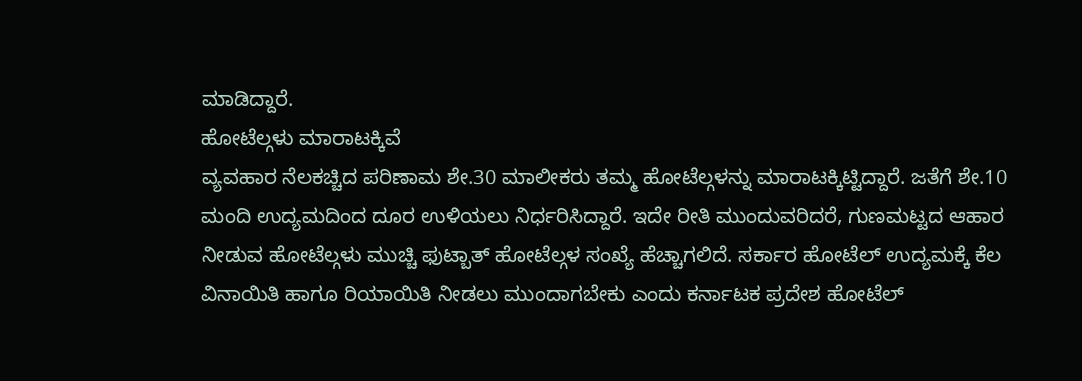ಮಾಡಿದ್ದಾರೆ.
ಹೋಟೆಲ್ಗಳು ಮಾರಾಟಕ್ಕಿವೆ
ವ್ಯವಹಾರ ನೆಲಕಚ್ಚಿದ ಪರಿಣಾಮ ಶೇ.30 ಮಾಲೀಕರು ತಮ್ಮ ಹೋಟೆಲ್ಗಳನ್ನು ಮಾರಾಟಕ್ಕಿಟ್ಟಿದ್ದಾರೆ. ಜತೆಗೆ ಶೇ.10 ಮಂದಿ ಉದ್ಯಮದಿಂದ ದೂರ ಉಳಿಯಲು ನಿರ್ಧರಿಸಿದ್ದಾರೆ. ಇದೇ ರೀತಿ ಮುಂದುವರಿದರೆ, ಗುಣಮಟ್ಟದ ಆಹಾರ ನೀಡುವ ಹೋಟೆಲ್ಗಳು ಮುಚ್ಚಿ ಫುಟ್ಬಾತ್ ಹೋಟೆಲ್ಗಳ ಸಂಖ್ಯೆ ಹೆಚ್ಚಾಗಲಿದೆ. ಸರ್ಕಾರ ಹೋಟೆಲ್ ಉದ್ಯಮಕ್ಕೆ ಕೆಲ ವಿನಾಯಿತಿ ಹಾಗೂ ರಿಯಾಯಿತಿ ನೀಡಲು ಮುಂದಾಗಬೇಕು ಎಂದು ಕರ್ನಾಟಕ ಪ್ರದೇಶ ಹೋಟೆಲ್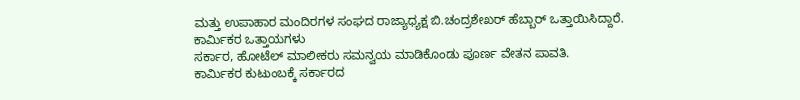ಮತ್ತು ಉಪಾಹಾರ ಮಂದಿರಗಳ ಸಂಘದ ರಾಜ್ಯಾಧ್ಯಕ್ಷ ಬಿ.ಚಂದ್ರಶೇಖರ್ ಹೆಬ್ಬಾರ್ ಒತ್ತಾಯಿಸಿದ್ದಾರೆ.
ಕಾರ್ವಿುಕರ ಒತ್ತಾಯಗಳು
ಸರ್ಕಾರ, ಹೋಟೆಲ್ ಮಾಲೀಕರು ಸಮನ್ವಯ ಮಾಡಿಕೊಂಡು ಪೂರ್ಣ ವೇತನ ಪಾವತಿ.
ಕಾರ್ವಿುಕರ ಕುಟುಂಬಕ್ಕೆ ಸರ್ಕಾರದ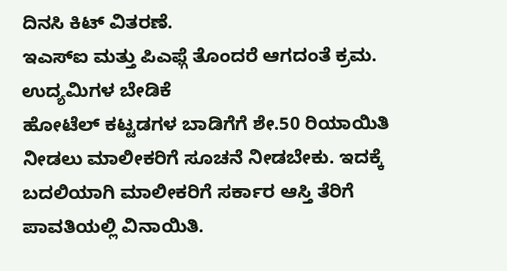ದಿನಸಿ ಕಿಟ್ ವಿತರಣೆ.
ಇಎಸ್ಐ ಮತ್ತು ಪಿಎಫ್ಗೆ ತೊಂದರೆ ಆಗದಂತೆ ಕ್ರಮ.
ಉದ್ಯಮಿಗಳ ಬೇಡಿಕೆ
ಹೋಟೆಲ್ ಕಟ್ಟಡಗಳ ಬಾಡಿಗೆಗೆ ಶೇ.50 ರಿಯಾಯಿತಿ ನೀಡಲು ಮಾಲೀಕರಿಗೆ ಸೂಚನೆ ನೀಡಬೇಕು. ಇದಕ್ಕೆ ಬದಲಿಯಾಗಿ ಮಾಲೀಕರಿಗೆ ಸರ್ಕಾರ ಆಸ್ತಿ ತೆರಿಗೆ ಪಾವತಿಯಲ್ಲಿ ವಿನಾಯಿತಿ.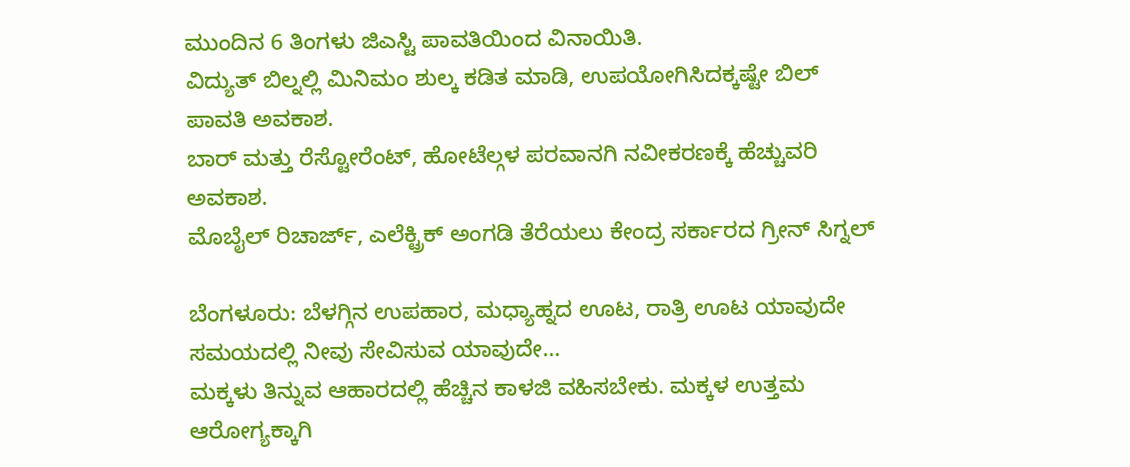ಮುಂದಿನ 6 ತಿಂಗಳು ಜಿಎಸ್ಟಿ ಪಾವತಿಯಿಂದ ವಿನಾಯಿತಿ.
ವಿದ್ಯುತ್ ಬಿಲ್ನಲ್ಲಿ ಮಿನಿಮಂ ಶುಲ್ಕ ಕಡಿತ ಮಾಡಿ, ಉಪಯೋಗಿಸಿದಕ್ಕಷ್ಟೇ ಬಿಲ್ ಪಾವತಿ ಅವಕಾಶ.
ಬಾರ್ ಮತ್ತು ರೆಸ್ಟೋರೆಂಟ್, ಹೋಟೆಲ್ಗಳ ಪರವಾನಗಿ ನವೀಕರಣಕ್ಕೆ ಹೆಚ್ಚುವರಿ ಅವಕಾಶ.
ಮೊಬೈಲ್ ರಿಚಾರ್ಜ್, ಎಲೆಕ್ಟ್ರಿಕ್ ಅಂಗಡಿ ತೆರೆಯಲು ಕೇಂದ್ರ ಸರ್ಕಾರದ ಗ್ರೀನ್ ಸಿಗ್ನಲ್

ಬೆಂಗಳೂರು: ಬೆಳಗ್ಗಿನ ಉಪಹಾರ, ಮಧ್ಯಾಹ್ನದ ಊಟ, ರಾತ್ರಿ ಊಟ ಯಾವುದೇ ಸಮಯದಲ್ಲಿ ನೀವು ಸೇವಿಸುವ ಯಾವುದೇ…
ಮಕ್ಕಳು ತಿನ್ನುವ ಆಹಾರದಲ್ಲಿ ಹೆಚ್ಚಿನ ಕಾಳಜಿ ವಹಿಸಬೇಕು. ಮಕ್ಕಳ ಉತ್ತಮ ಆರೋಗ್ಯಕ್ಕಾಗಿ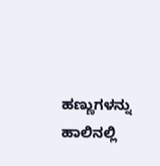ಹಣ್ಣುಗಳನ್ನು ಹಾಲಿನಲ್ಲಿ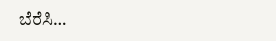ಬೆರೆಸಿ…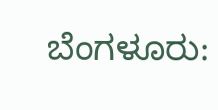ಬೆಂಗಳೂರು: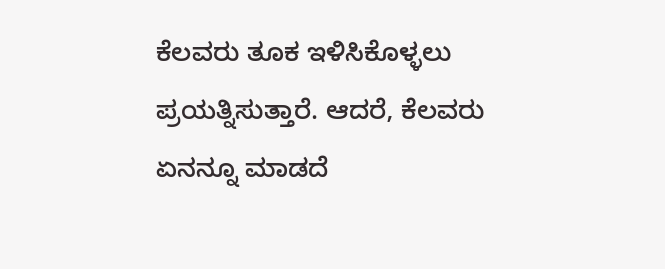ಕೆಲವರು ತೂಕ ಇಳಿಸಿಕೊಳ್ಳಲು ಪ್ರಯತ್ನಿಸುತ್ತಾರೆ. ಆದರೆ, ಕೆಲವರು ಏನನ್ನೂ ಮಾಡದೆ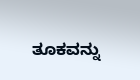ತೂಕವನ್ನು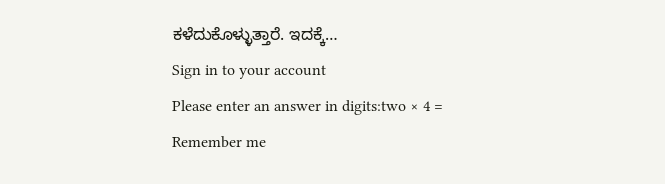ಕಳೆದುಕೊಳ್ಳುತ್ತಾರೆ. ಇದಕ್ಕೆ…
Sign in to your account
Please enter an answer in digits:two × 4 =
Remember me